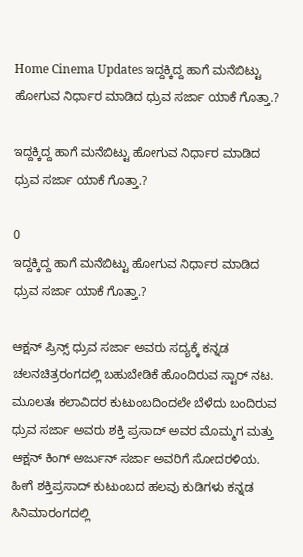Home Cinema Updates ಇದ್ದಕ್ಕಿದ್ದ ಹಾಗೆ ಮನೆಬಿಟ್ಟು ಹೋಗುವ ನಿರ್ಧಾರ ಮಾಡಿದ ಧ್ರುವ ಸರ್ಜಾ ಯಾಕೆ ಗೊತ್ತಾ.?

ಇದ್ದಕ್ಕಿದ್ದ ಹಾಗೆ ಮನೆಬಿಟ್ಟು ಹೋಗುವ ನಿರ್ಧಾರ ಮಾಡಿದ ಧ್ರುವ ಸರ್ಜಾ ಯಾಕೆ ಗೊತ್ತಾ.?

0
ಇದ್ದಕ್ಕಿದ್ದ ಹಾಗೆ ಮನೆಬಿಟ್ಟು ಹೋಗುವ ನಿರ್ಧಾರ ಮಾಡಿದ ಧ್ರುವ ಸರ್ಜಾ ಯಾಕೆ ಗೊತ್ತಾ.?

ಆಕ್ಷನ್ ಪ್ರಿನ್ಸ್ ಧ್ರುವ ಸರ್ಜಾ ಅವರು ಸದ್ಯಕ್ಕೆ ಕನ್ನಡ ಚಲನಚಿತ್ರರಂಗದಲ್ಲಿ ಬಹುಬೇಡಿಕೆ ಹೊಂದಿರುವ ಸ್ಟಾರ್ ನಟ. ಮೂಲತಃ ಕಲಾವಿದರ ಕುಟುಂಬದಿಂದಲೇ ಬೆಳೆದು ಬಂದಿರುವ ಧ್ರುವ ಸರ್ಜಾ ಅವರು ಶಕ್ತಿ ಪ್ರಸಾದ್ ಅವರ ಮೊಮ್ಮಗ ಮತ್ತು ಆಕ್ಷನ್ ಕಿಂಗ್ ಅರ್ಜುನ್ ಸರ್ಜಾ ಅವರಿಗೆ ಸೋದರಳಿಯ. ಹೀಗೆ ಶಕ್ತಿಪ್ರಸಾದ್ ಕುಟುಂಬದ ಹಲವು ಕುಡಿಗಳು ಕನ್ನಡ ಸಿನಿಮಾರಂಗದಲ್ಲಿ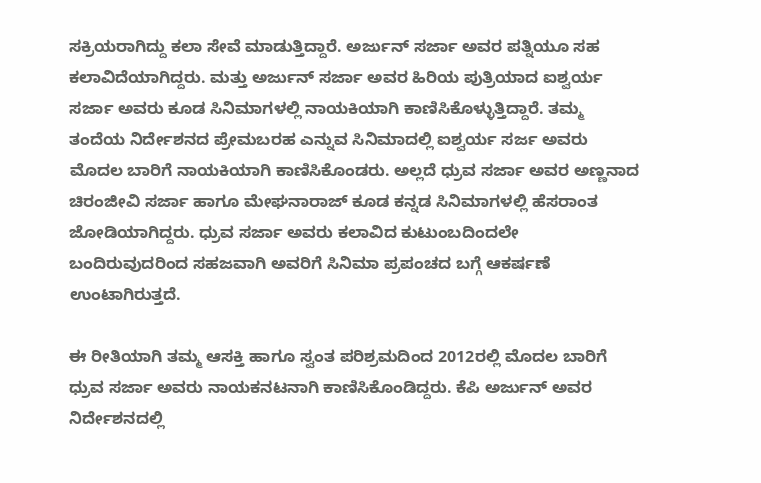ಸಕ್ರಿಯರಾಗಿದ್ದು ಕಲಾ ಸೇವೆ ಮಾಡುತ್ತಿದ್ದಾರೆ. ಅರ್ಜುನ್ ಸರ್ಜಾ ಅವರ ಪತ್ನಿಯೂ ಸಹ ಕಲಾವಿದೆಯಾಗಿದ್ದರು. ಮತ್ತು ಅರ್ಜುನ್ ಸರ್ಜಾ ಅವರ ಹಿರಿಯ ಪುತ್ರಿಯಾದ ಐಶ್ವರ್ಯ ಸರ್ಜಾ ಅವರು ಕೂಡ ಸಿನಿಮಾಗಳಲ್ಲಿ ನಾಯಕಿಯಾಗಿ ಕಾಣಿಸಿಕೊಳ್ಳುತ್ತಿದ್ದಾರೆ. ತಮ್ಮ ತಂದೆಯ ನಿರ್ದೇಶನದ ಪ್ರೇಮಬರಹ ಎನ್ನುವ ಸಿನಿಮಾದಲ್ಲಿ ಐಶ್ವರ್ಯ ಸರ್ಜ ಅವರು ಮೊದಲ ಬಾರಿಗೆ ನಾಯಕಿಯಾಗಿ ಕಾಣಿಸಿಕೊಂಡರು. ಅಲ್ಲದೆ ಧ್ರುವ ಸರ್ಜಾ ಅವರ ಅಣ್ಣನಾದ ಚಿರಂಜೀವಿ ಸರ್ಜಾ ಹಾಗೂ ಮೇಘನಾರಾಜ್ ಕೂಡ ಕನ್ನಡ ಸಿನಿಮಾಗಳಲ್ಲಿ ಹೆಸರಾಂತ ಜೋಡಿಯಾಗಿದ್ದರು. ಧ್ರುವ ಸರ್ಜಾ ಅವರು ಕಲಾವಿದ ಕುಟುಂಬದಿಂದಲೇ ಬಂದಿರುವುದರಿಂದ ಸಹಜವಾಗಿ ಅವರಿಗೆ ಸಿನಿಮಾ ಪ್ರಪಂಚದ ಬಗ್ಗೆ ಆಕರ್ಷಣೆ ಉಂಟಾಗಿರುತ್ತದೆ.

ಈ ರೀತಿಯಾಗಿ ತಮ್ಮ ಆಸಕ್ತಿ ಹಾಗೂ ಸ್ವಂತ ಪರಿಶ್ರಮದಿಂದ 2012ರಲ್ಲಿ ಮೊದಲ ಬಾರಿಗೆ ಧ್ರುವ ಸರ್ಜಾ ಅವರು ನಾಯಕನಟನಾಗಿ ಕಾಣಿಸಿಕೊಂಡಿದ್ದರು. ಕೆಪಿ ಅರ್ಜುನ್ ಅವರ ನಿರ್ದೇಶನದಲ್ಲಿ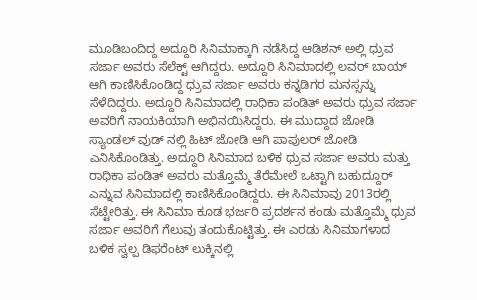ಮೂಡಿಬಂದಿದ್ದ ಅದ್ದೂರಿ ಸಿನಿಮಾಕ್ಕಾಗಿ ನಡೆಸಿದ್ದ ಆಡಿಶನ್ ಅಲ್ಲಿ ಧ್ರುವ ಸರ್ಜಾ ಅವರು ಸೆಲೆಕ್ಟ್ ಆಗಿದ್ದರು. ಅದ್ದೂರಿ ಸಿನಿಮಾದಲ್ಲಿ ಲವರ್ ಬಾಯ್ ಆಗಿ ಕಾಣಿಸಿಕೊಂಡಿದ್ದ ಧ್ರುವ ಸರ್ಜಾ ಅವರು ಕನ್ನಡಿಗರ ಮನಸ್ಸನ್ನು ಸೆಳೆದಿದ್ದರು. ಅದ್ದೂರಿ ಸಿನಿಮಾದಲ್ಲಿ ರಾಧಿಕಾ ಪಂಡಿತ್ ಅವರು ಧ್ರುವ ಸರ್ಜಾ ಅವರಿಗೆ ನಾಯಕಿಯಾಗಿ ಅಭಿನಯಿಸಿದ್ದರು. ಈ ಮುದ್ದಾದ ಜೋಡಿ ಸ್ಯಾಂಡಲ್ ವುಡ್ ನಲ್ಲಿ ಹಿಟ್ ಜೋಡಿ ಆಗಿ ಪಾಪುಲರ್ ಜೋಡಿ ಎನಿಸಿಕೊಂಡಿತ್ತು. ಅದ್ದೂರಿ ಸಿನಿಮಾದ ಬಳಿಕ ಧ್ರುವ ಸರ್ಜಾ ಅವರು ಮತ್ತು ರಾಧಿಕಾ ಪಂಡಿತ್ ಅವರು ಮತ್ತೊಮ್ಮೆ ತೆರೆಮೇಲೆ ಒಟ್ಟಾಗಿ ಬಹುದ್ದೂರ್ ಎನ್ನುವ ಸಿನಿಮಾದಲ್ಲಿ ಕಾಣಿಸಿಕೊಂಡಿದ್ದರು. ಈ ಸಿನಿಮಾವು 2013ರಲ್ಲಿ ಸೆಟ್ಟೇರಿತ್ತು. ಈ ಸಿನಿಮಾ ಕೂಡ ಭರ್ಜರಿ ಪ್ರದರ್ಶನ ಕಂಡು ಮತ್ತೊಮ್ಮೆ ಧ್ರುವ ಸರ್ಜಾ ಅವರಿಗೆ ಗೆಲುವು ತಂದುಕೊಟ್ಟಿತ್ತು. ಈ ಎರಡು ಸಿನಿಮಾಗಳಾದ ಬಳಿಕ ಸ್ವಲ್ಪ ಡಿಫರೆಂಟ್ ಲುಕ್ಕಿನಲ್ಲಿ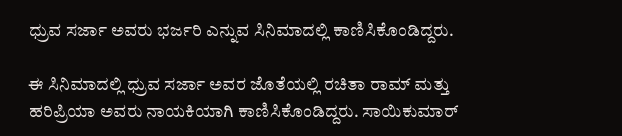ಧ್ರುವ ಸರ್ಜಾ ಅವರು ಭರ್ಜರಿ ಎನ್ನುವ ಸಿನಿಮಾದಲ್ಲಿ ಕಾಣಿಸಿಕೊಂಡಿದ್ದರು.

ಈ ಸಿನಿಮಾದಲ್ಲಿ ಧ್ರುವ ಸರ್ಜಾ ಅವರ ಜೊತೆಯಲ್ಲಿ ರಚಿತಾ ರಾಮ್ ಮತ್ತು ಹರಿಪ್ರಿಯಾ ಅವರು ನಾಯಕಿಯಾಗಿ ಕಾಣಿಸಿಕೊಂಡಿದ್ದರು. ಸಾಯಿಕುಮಾರ್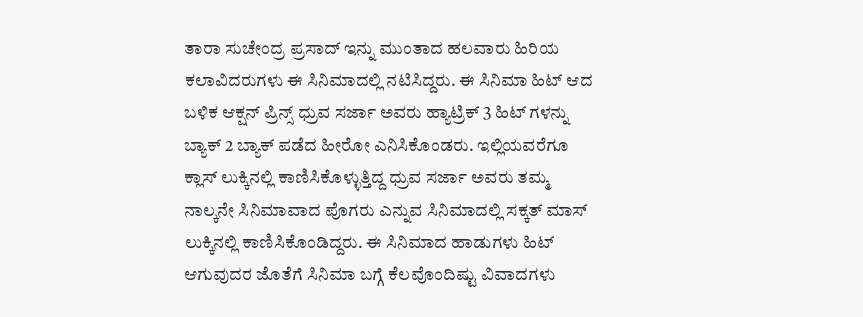ತಾರಾ ಸುಚೇಂದ್ರ ಪ್ರಸಾದ್ ಇನ್ನು ಮುಂತಾದ ಹಲವಾರು ಹಿರಿಯ ಕಲಾವಿದರುಗಳು ಈ ಸಿನಿಮಾದಲ್ಲಿ ನಟಿಸಿದ್ದರು. ಈ ಸಿನಿಮಾ ಹಿಟ್ ಆದ ಬಳಿಕ ಆಕ್ಷನ್ ಪ್ರಿನ್ಸ್ ಧ್ರುವ ಸರ್ಜಾ ಅವರು ಹ್ಯಾಟ್ರಿಕ್ 3 ಹಿಟ್ ಗಳನ್ನು ಬ್ಯಾಕ್ 2 ಬ್ಯಾಕ್ ಪಡೆದ ಹೀರೋ ಎನಿಸಿಕೊಂಡರು. ಇಲ್ಲಿಯವರೆಗೂ ಕ್ಲಾಸ್ ಲುಕ್ಕಿನಲ್ಲಿ ಕಾಣಿಸಿಕೊಳ್ಳುತ್ತಿದ್ದ ಧ್ರುವ ಸರ್ಜಾ ಅವರು ತಮ್ಮ ನಾಲ್ಕನೇ ಸಿನಿಮಾವಾದ ಪೊಗರು ಎನ್ನುವ ಸಿನಿಮಾದಲ್ಲಿ ಸಕ್ಕತ್ ಮಾಸ್ ಲುಕ್ಕಿನಲ್ಲಿ ಕಾಣಿಸಿಕೊಂಡಿದ್ದರು. ಈ ಸಿನಿಮಾದ ಹಾಡುಗಳು ಹಿಟ್ ಆಗುವುದರ ಜೊತೆಗೆ ಸಿನಿಮಾ ಬಗ್ಗೆ ಕೆಲವೊಂದಿಷ್ಟು ವಿವಾದಗಳು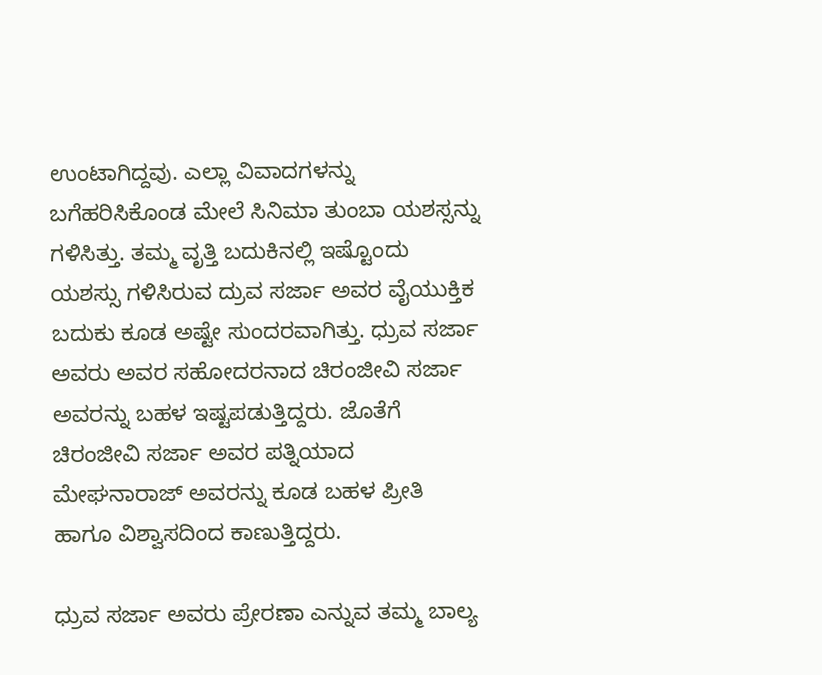ಉಂಟಾಗಿದ್ದವು. ಎಲ್ಲಾ ವಿವಾದಗಳನ್ನು ಬಗೆಹರಿಸಿಕೊಂಡ ಮೇಲೆ ಸಿನಿಮಾ ತುಂಬಾ ಯಶಸ್ಸನ್ನು ಗಳಿಸಿತ್ತು. ತಮ್ಮ ವೃತ್ತಿ ಬದುಕಿನಲ್ಲಿ ಇಷ್ಟೊಂದು ಯಶಸ್ಸು ಗಳಿಸಿರುವ ದ್ರುವ ಸರ್ಜಾ ಅವರ ವೈಯುಕ್ತಿಕ ಬದುಕು ಕೂಡ ಅಷ್ಟೇ ಸುಂದರವಾಗಿತ್ತು. ಧ್ರುವ ಸರ್ಜಾ ಅವರು ಅವರ ಸಹೋದರನಾದ ಚಿರಂಜೀವಿ ಸರ್ಜಾ ಅವರನ್ನು ಬಹಳ ಇಷ್ಟಪಡುತ್ತಿದ್ದರು. ಜೊತೆಗೆ ಚಿರಂಜೀವಿ ಸರ್ಜಾ ಅವರ ಪತ್ನಿಯಾದ ಮೇಘನಾರಾಜ್ ಅವರನ್ನು ಕೂಡ ಬಹಳ ಪ್ರೀತಿ ಹಾಗೂ ವಿಶ್ವಾಸದಿಂದ ಕಾಣುತ್ತಿದ್ದರು.

ಧ್ರುವ ಸರ್ಜಾ ಅವರು ಪ್ರೇರಣಾ ಎನ್ನುವ ತಮ್ಮ ಬಾಲ್ಯ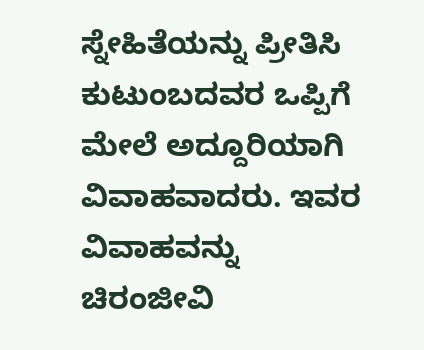ಸ್ನೇಹಿತೆಯನ್ನು ಪ್ರೀತಿಸಿ ಕುಟುಂಬದವರ ಒಪ್ಪಿಗೆ ಮೇಲೆ ಅದ್ದೂರಿಯಾಗಿ ವಿವಾಹವಾದರು. ಇವರ ವಿವಾಹವನ್ನು ಚಿರಂಜೀವಿ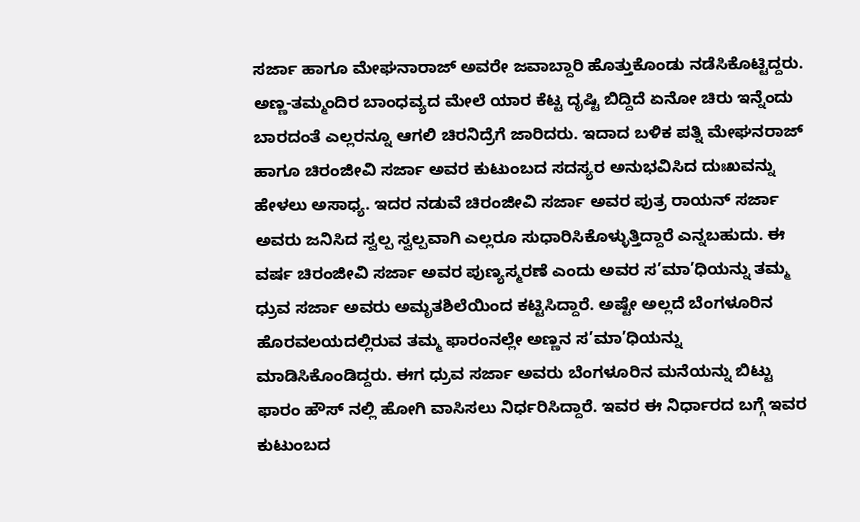ಸರ್ಜಾ ಹಾಗೂ ಮೇಘನಾರಾಜ್ ಅವರೇ ಜವಾಬ್ದಾರಿ ಹೊತ್ತುಕೊಂಡು ನಡೆಸಿಕೊಟ್ಟಿದ್ದರು. ಅಣ್ಣ-ತಮ್ಮಂದಿರ ಬಾಂಧವ್ಯದ ಮೇಲೆ ಯಾರ ಕೆಟ್ಟ ದೃಷ್ಟಿ ಬಿದ್ದಿದೆ ಏನೋ ಚಿರು ಇನ್ನೆಂದು ಬಾರದಂತೆ ಎಲ್ಲರನ್ನೂ ಆಗಲಿ ಚಿರನಿದ್ರೆಗೆ ಜಾರಿದರು. ಇದಾದ ಬಳಿಕ ಪತ್ನಿ ಮೇಘನರಾಜ್ ಹಾಗೂ ಚಿರಂಜೀವಿ ಸರ್ಜಾ ಅವರ ಕುಟುಂಬದ ಸದಸ್ಯರ ಅನುಭವಿಸಿದ ದುಃಖವನ್ನು ಹೇಳಲು ಅಸಾಧ್ಯ. ಇದರ ನಡುವೆ ಚಿರಂಜೀವಿ ಸರ್ಜಾ ಅವರ ಪುತ್ರ ರಾಯನ್ ಸರ್ಜಾ ಅವರು ಜನಿಸಿದ ಸ್ವಲ್ಪ ಸ್ವಲ್ಪವಾಗಿ ಎಲ್ಲರೂ ಸುಧಾರಿಸಿಕೊಳ್ಳುತ್ತಿದ್ದಾರೆ ಎನ್ನಬಹುದು. ಈ ವರ್ಷ ಚಿರಂಜೀವಿ ಸರ್ಜಾ ಅವರ ಪುಣ್ಯಸ್ಮರಣೆ ಎಂದು ಅವರ ಸ’ಮಾ’ಧಿಯನ್ನು ತಮ್ಮ ಧ್ರುವ ಸರ್ಜಾ ಅವರು ಅಮೃತಶಿಲೆಯಿಂದ ಕಟ್ಟಿಸಿದ್ದಾರೆ. ಅಷ್ಟೇ ಅಲ್ಲದೆ ಬೆಂಗಳೂರಿನ ಹೊರವಲಯದಲ್ಲಿರುವ ತಮ್ಮ ಫಾರಂನಲ್ಲೇ ಅಣ್ಣನ ಸ’ಮಾ’ಧಿಯನ್ನು ಮಾಡಿಸಿಕೊಂಡಿದ್ದರು. ಈಗ ಧ್ರುವ ಸರ್ಜಾ ಅವರು ಬೆಂಗಳೂರಿನ ಮನೆಯನ್ನು ಬಿಟ್ಟು ಫಾರಂ ಹೌಸ್ ನಲ್ಲಿ ಹೋಗಿ ವಾಸಿಸಲು ನಿರ್ಧರಿಸಿದ್ದಾರೆ. ಇವರ ಈ ನಿರ್ಧಾರದ ಬಗ್ಗೆ ಇವರ ಕುಟುಂಬದ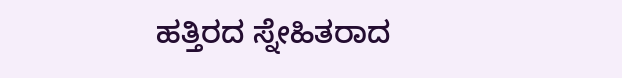ಹತ್ತಿರದ ಸ್ನೇಹಿತರಾದ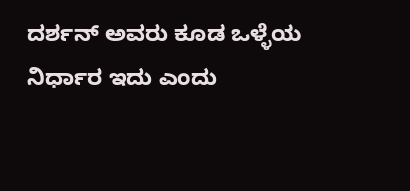ದರ್ಶನ್ ಅವರು ಕೂಡ ಒಳ್ಳೆಯ ನಿರ್ಧಾರ ಇದು ಎಂದು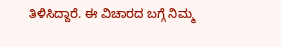ತಿಳಿಸಿದ್ದಾರೆ. ಈ ವಿಚಾರದ ಬಗ್ಗೆ ನಿಮ್ಮ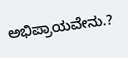ಅಭಿಪ್ರಾಯವೇನು.?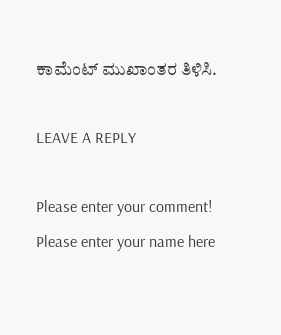ಕಾಮೆಂಟ್ ಮುಖಾಂತರ ತಿಳಿಸಿ.

LEAVE A REPLY

Please enter your comment!
Please enter your name here